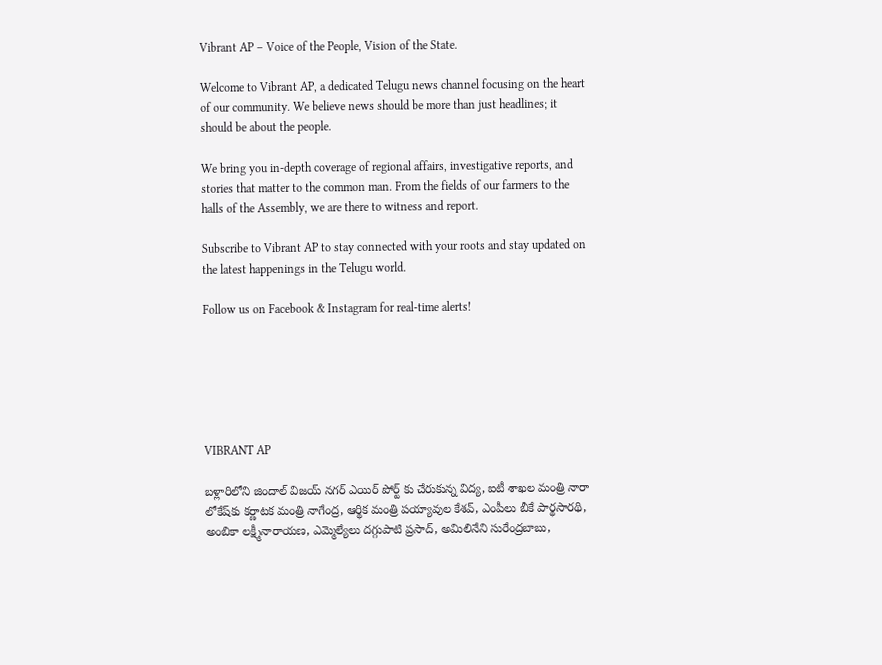Vibrant AP – Voice of the People, Vision of the State.

Welcome to Vibrant AP, a dedicated Telugu news channel focusing on the heart of our community. We believe news should be more than just headlines; it should be about the people.

We bring you in-depth coverage of regional affairs, investigative reports, and stories that matter to the common man. From the fields of our farmers to the halls of the Assembly, we are there to witness and report.

Subscribe to Vibrant AP to stay connected with your roots and stay updated on the latest happenings in the Telugu world.

Follow us on Facebook & Instagram for real-time alerts!






VIBRANT AP

బళ్లారిలోని జిందాల్ విజయ్ నగర్ ఎయిర్ పోర్ట్ కు చేరుకున్న విద్య, ఐటీ శాఖల మంత్రి నారా లోకేష్‌కు కర్ణాటక మంత్రి నాగేంద్ర, ఆర్థిక మంత్రి పయ్యావుల కేశవ్, ఎంపీలు బీకే పార్థసారథి, అంబికా లక్ష్మీనారాయణ, ఎమ్మెల్యేలు దగ్గుపాటి ప్రసాద్, అమిలినేని సురేంద్రబాబు,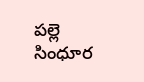పల్లె సింధూర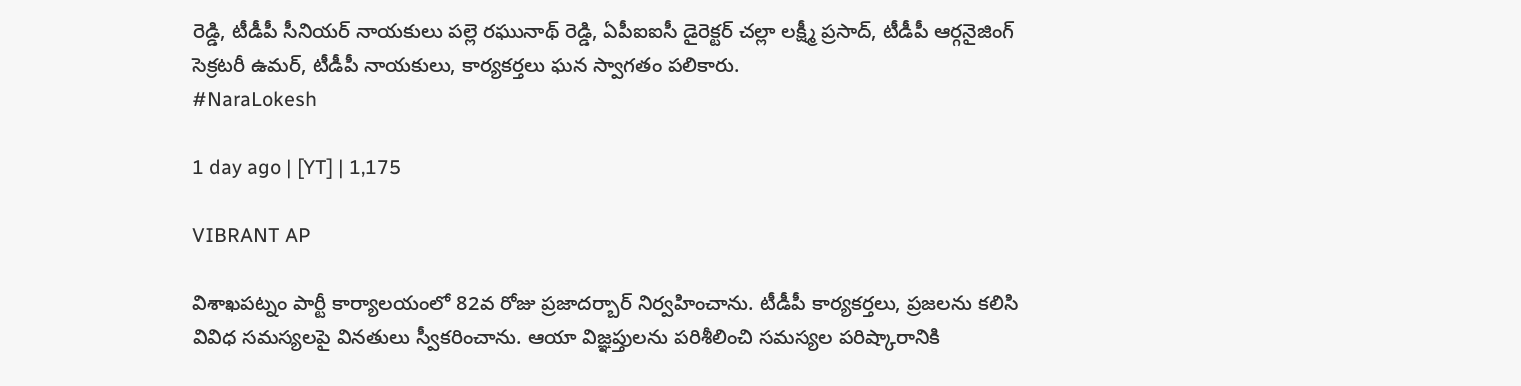రెడ్డి, టీడీపీ సీనియర్ నాయకులు పల్లె రఘునాథ్ రెడ్డి, ఏపీఐఐసీ డైరెక్టర్ చల్లా లక్ష్మీ ప్రసాద్, టీడీపీ ఆర్గనైజింగ్ సెక్రటరీ ఉమర్, టీడీపీ నాయకులు, కార్యకర్తలు ఘన స్వాగతం పలికారు.
#NaraLokesh

1 day ago | [YT] | 1,175

VIBRANT AP

విశాఖపట్నం పార్టీ కార్యాలయంలో 82వ రోజు ప్రజాదర్బార్ నిర్వహించాను. టీడీపీ కార్యకర్తలు, ప్రజలను కలిసి వివిధ సమస్యలపై వినతులు స్వీకరించాను. ఆయా విజ్ఞప్తులను పరిశీలించి సమస్యల పరిష్కారానికి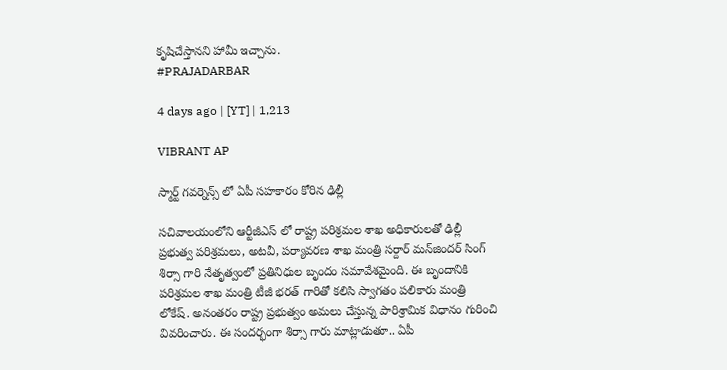కృషిచేస్తానని హామీ ఇచ్చాను.
#PRAJADARBAR

4 days ago | [YT] | 1,213

VIBRANT AP

స్మార్ట్ గవర్నెన్స్ లో ఏపీ సహకారం కోరిన ఢిల్లీ

సచివాలయంలోని ఆర్టీజీఎస్ లో రాష్ట్ర పరిశ్రమల శాఖ అధికారులతో ఢిల్లీ ప్ర‌భుత్వ ప‌రిశ్ర‌మ‌లు, అట‌వీ, ప‌ర్యావ‌ర‌ణ శాఖ మంత్రి స‌ర్దార్ మ‌న్‌జింద‌ర్ సింగ్ శిర్సా గారి నేతృత్వంలో ప్ర‌తినిధుల బృందం స‌మావేశ‌మైంది. ఈ బృందానికి ప‌రిశ్ర‌మ‌ల శాఖ మంత్రి టీజీ భ‌ర‌త్‌ గారితో కలిసి స్వాగ‌తం ప‌లికారు మంత్రి లోకేష్. అనంతరం రాష్ట్ర ప్ర‌భుత్వం అమ‌లు చేస్తున్న పారిశ్రామిక విధానం గురించి వివ‌రించారు. ఈ సందర్భంగా శిర్సా గారు మాట్లాడుతూ.. ఏపీ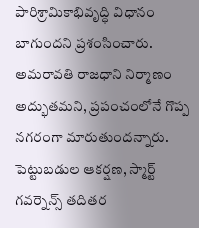పారిశ్రామికాభివృద్ధి విధానం బాగుందని ప్రశంసించారు. అమరావతి రాజధాని నిర్మాణం అద్భుతమని, ప్రపంచంలోనే గొప్ప నగరంగా మారుతుందన్నారు. పెట్టుబ‌డుల ఆక‌ర్ష‌ణ‌, స్మార్ట్ గ‌వ‌ర్నెన్స్ త‌దిత‌ర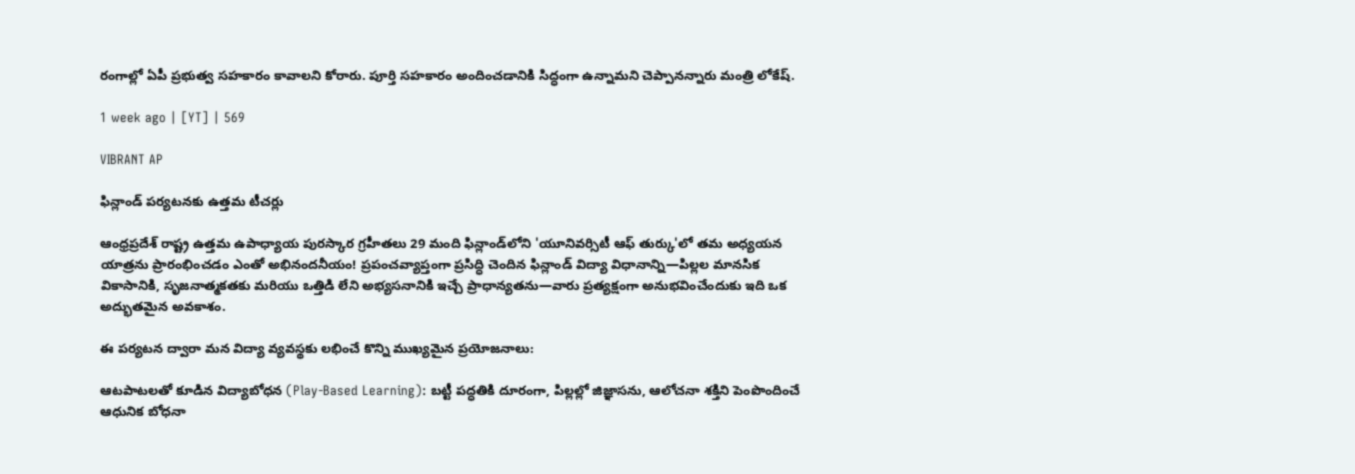రంగాల్లో ఏపీ ప్రభుత్వ స‌హ‌కారం కావాలని కోరారు. పూర్తి స‌హ‌కారం అందించ‌డానికి సిద్ధంగా ఉన్నామని చెప్పానన్నారు మంత్రి లోకేష్.

1 week ago | [YT] | 569

VIBRANT AP

ఫిన్లాండ్ పర్యటనకు ఉత్తమ టీచర్లు

ఆంధ్రప్రదేశ్ రాష్ట్ర ఉత్తమ ఉపాధ్యాయ పురస్కార గ్రహీతలు 29 మంది ఫిన్లాండ్‌లోని 'యూనివర్సిటీ ఆఫ్ తుర్కు'లో తమ అధ్యయన యాత్రను ప్రారంభించడం ఎంతో అభినందనీయం! ప్రపంచవ్యాప్తంగా ప్రసిద్ధి చెందిన ఫిన్లాండ్ విద్యా విధానాన్ని—పిల్లల మానసిక వికాసానికి, సృజనాత్మకతకు మరియు ఒత్తిడి లేని అభ్యసనానికి ఇచ్చే ప్రాధాన్యతను—వారు ప్రత్యక్షంగా అనుభవించేందుకు ఇది ఒక అద్భుతమైన అవకాశం.

ఈ పర్యటన ద్వారా మన విద్యా వ్యవస్థకు లభించే కొన్ని ముఖ్యమైన ప్రయోజనాలు:

ఆటపాటలతో కూడిన విద్యాబోధన (Play-Based Learning): బట్టీ పద్ధతికి దూరంగా, పిల్లల్లో జిజ్ఞాసను, ఆలోచనా శక్తిని పెంపొందించే ఆధునిక బోధనా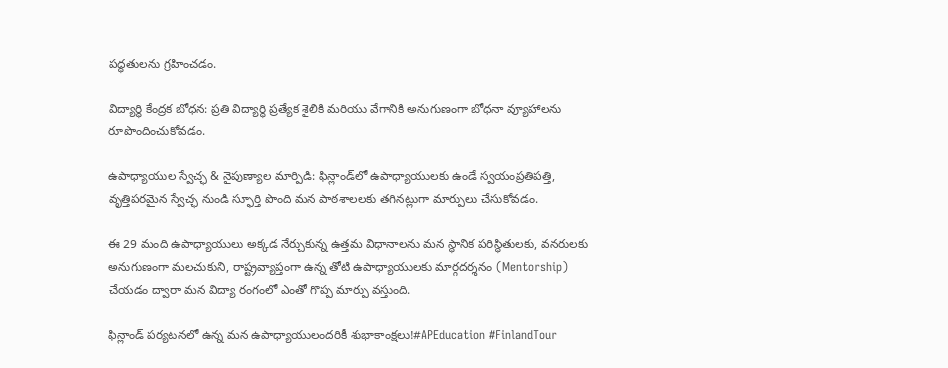పద్ధతులను గ్రహించడం.

విద్యార్థి కేంద్రక బోధన: ప్రతి విద్యార్థి ప్రత్యేక శైలికి మరియు వేగానికి అనుగుణంగా బోధనా వ్యూహాలను రూపొందించుకోవడం.

ఉపాధ్యాయుల స్వేచ్ఛ & నైపుణ్యాల మార్పిడి: ఫిన్లాండ్‌లో ఉపాధ్యాయులకు ఉండే స్వయంప్రతిపత్తి, వృత్తిపరమైన స్వేచ్ఛ నుండి స్ఫూర్తి పొంది మన పాఠశాలలకు తగినట్లుగా మార్పులు చేసుకోవడం.

ఈ 29 మంది ఉపాధ్యాయులు అక్కడ నేర్చుకున్న ఉత్తమ విధానాలను మన స్థానిక పరిస్థితులకు, వనరులకు అనుగుణంగా మలచుకుని, రాష్ట్రవ్యాప్తంగా ఉన్న తోటి ఉపాధ్యాయులకు మార్గదర్శనం (Mentorship) చేయడం ద్వారా మన విద్యా రంగంలో ఎంతో గొప్ప మార్పు వస్తుంది.

ఫిన్లాండ్ పర్యటనలో ఉన్న మన ఉపాధ్యాయులందరికీ శుభాకాంక్షలు!#APEducation #FinlandTour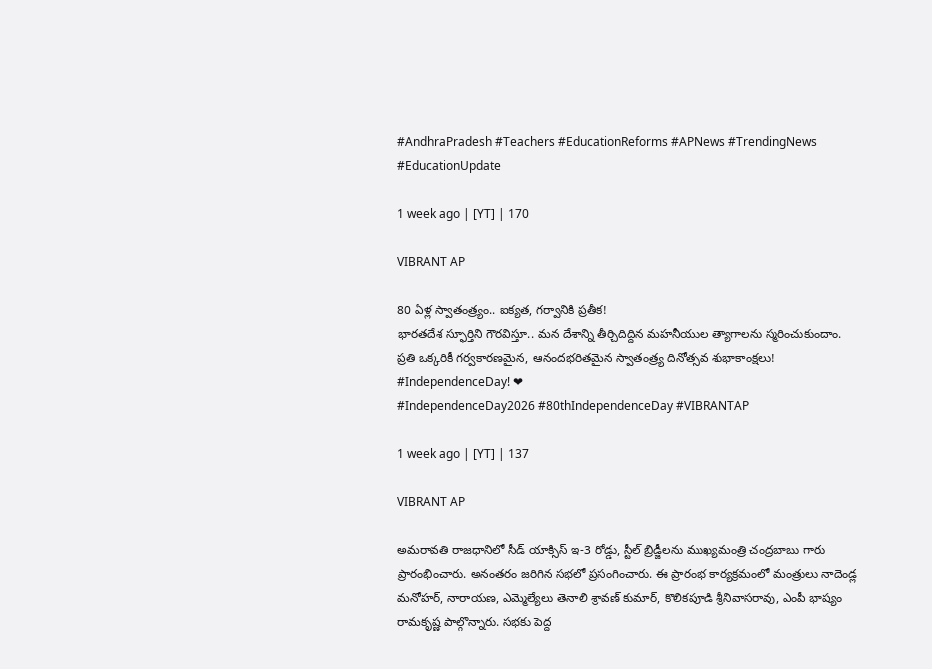#AndhraPradesh #Teachers #EducationReforms #APNews #TrendingNews #EducationUpdate

1 week ago | [YT] | 170

VIBRANT AP

80 ఏళ్ల స్వాతంత్ర్యం.. ఐక్యత, గర్వానికి ప్రతీక!
భారతదేశ స్ఫూర్తిని గౌరవిస్తూ.. మన దేశాన్ని తీర్చిదిద్దిన మహనీయుల త్యాగాలను స్మరించుకుందాం.
ప్రతి ఒక్కరికీ గర్వకారణమైన, ఆనందభరితమైన స్వాతంత్ర్య దినోత్సవ శుభాకాంక్షలు!
#IndependenceDay! ❤
#IndependenceDay2026 #80thIndependenceDay #VIBRANTAP

1 week ago | [YT] | 137

VIBRANT AP

అమరావతి రాజధానిలో సీడ్ యాక్సిస్ ఇ-3 రోడ్డు, స్టీల్ బ్రిడ్జీలను ముఖ్యమంత్రి చంద్రబాబు గారు ప్రారంభించారు. అనంతరం జరిగిన సభలో ప్రసంగించారు. ఈ ప్రారంభ కార్యక్రమంలో మంత్రులు నాదెండ్ల మనోహర్, నారాయణ, ఎమ్మెల్యేలు తెనాలి శ్రావణ్ కుమార్, కొలికపూడి శ్రీనివాసరావు, ఎంపీ భాష్యం రామకృష్ణ పాల్గొన్నారు. సభకు పెద్ద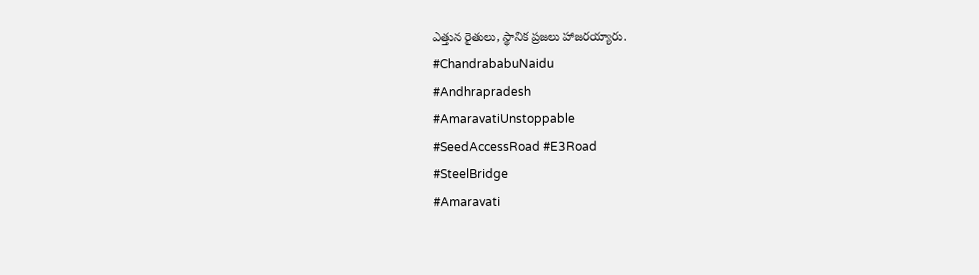ఎత్తున రైతులు, స్థానిక ప్రజలు హాజరయ్యారు.
#ChandrababuNaidu
#Andhrapradesh
#AmaravatiUnstoppable
#SeedAccessRoad #E3Road
#SteelBridge
#Amaravati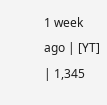1 week ago | [YT] | 1,345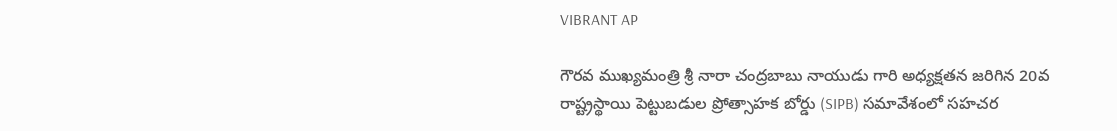VIBRANT AP

గౌరవ ముఖ్యమంత్రి శ్రీ నారా చంద్రబాబు నాయుడు గారి అధ్యక్షతన జరిగిన 20వ రాష్ట్రస్థాయి పెట్టుబడుల ప్రోత్సాహక బోర్డు (SIPB) సమావేశంలో సహచర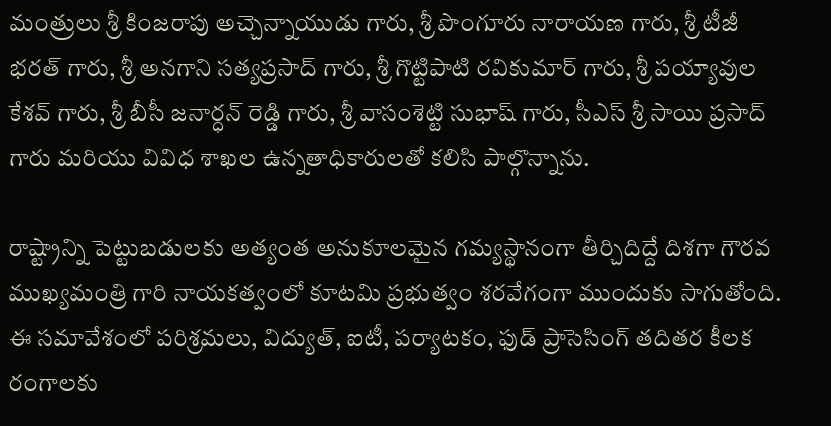మంత్రులు శ్రీ కింజరాపు అచ్చెన్నాయుడు గారు, శ్రీ పొంగూరు నారాయణ గారు, శ్రీ టీజీ భరత్ గారు, శ్రీ అనగాని సత్యప్రసాద్ గారు, శ్రీ గొట్టిపాటి రవికుమార్ గారు, శ్రీ పయ్యావుల కేశవ్ గారు, శ్రీ బీసీ జనార్ధన్ రెడ్డి గారు, శ్రీ వాసంశెట్టి సుభాష్ గారు, సీఎస్ శ్రీ సాయి ప్రసాద్‌ గారు మరియు వివిధ శాఖల ఉన్నతాధికారులతో కలిసి పాల్గొన్నాను.

రాష్ట్రాన్ని పెట్టుబడులకు అత్యంత అనుకూలమైన గమ్యస్థానంగా తీర్చిదిద్దే దిశగా గౌరవ ముఖ్యమంత్రి గారి నాయకత్వంలో కూటమి ప్రభుత్వం శరవేగంగా ముందుకు సాగుతోంది. ఈ సమావేశంలో పరిశ్రమలు, విద్యుత్, ఐటీ, పర్యాటకం, ఫుడ్ ప్రాసెసింగ్ తదితర కీలక రంగాలకు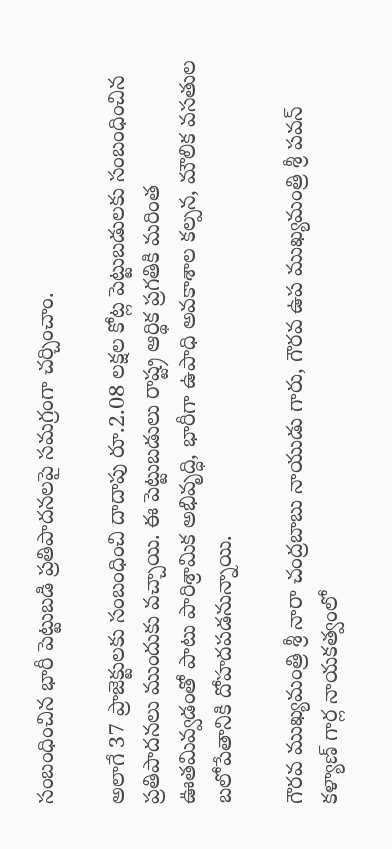సంబంధించిన భారీ పెట్టుబడి ప్రతిపాదనలపై సమగ్రంగా చర్చించాం.

అలాగే 37 ప్రాజెక్టులకు సంబంధించి దాదాపు రూ.2.08 లక్షల కోట్ల పెట్టుబడులకు సంబంధించిన ప్రతిపాదనలు ముందుకు వచ్చాయి. ఈ పెట్టుబడులు రాష్ట్ర ఆర్థిక ప్రగతికి మరింత ఊతమివ్వడంతో పాటు పారిశ్రామిక అభివృద్ధి, భారీగా ఉపాధి అవకాశాల కల్పన, మౌలిక వసతుల బలోపేతానికి దోహదపడనున్నాయి.

గౌరవ ముఖ్యమంత్రి శ్రీ నారా చంద్రబాబు నాయుడు గారు, గౌరవ ఉప ముఖ్యమంత్రి శ్రీ పవన్ కళ్యాణ్ గార్ల నాయకత్వంలో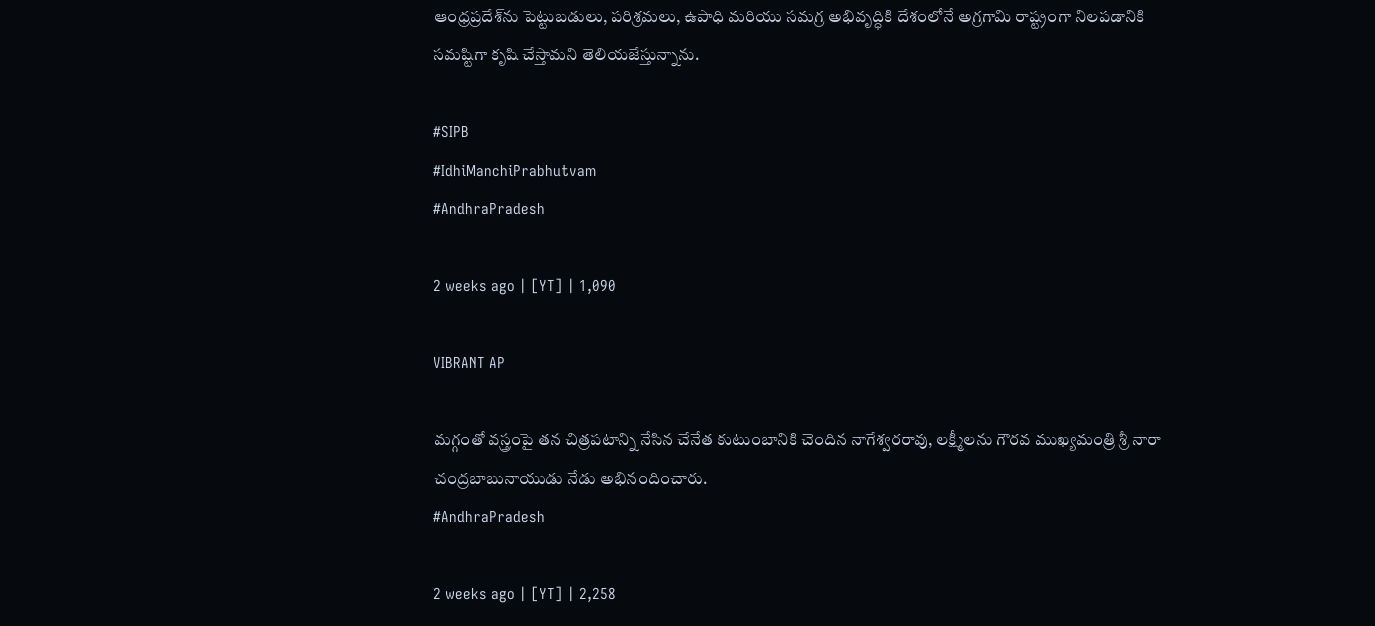ఆంధ్రప్రదేశ్‌ను పెట్టుబడులు, పరిశ్రమలు, ఉపాధి మరియు సమగ్ర అభివృద్ధికి దేశంలోనే అగ్రగామి రాష్ట్రంగా నిలపడానికి సమష్టిగా కృషి చేస్తామని తెలియజేస్తున్నాను.

#SIPB
#IdhiManchiPrabhutvam
#AndhraPradesh

2 weeks ago | [YT] | 1,090

VIBRANT AP

మగ్గంతో వస్త్రంపై తన చిత్రపటాన్ని నేసిన చేనేత కుటుంబానికి చెందిన నాగేశ్వరరావు, లక్ష్మీలను గౌరవ ముఖ్యమంత్రి శ్రీ నారా చంద్రబాబునాయుడు నేడు అభినందించారు.
#AndhraPradesh

2 weeks ago | [YT] | 2,258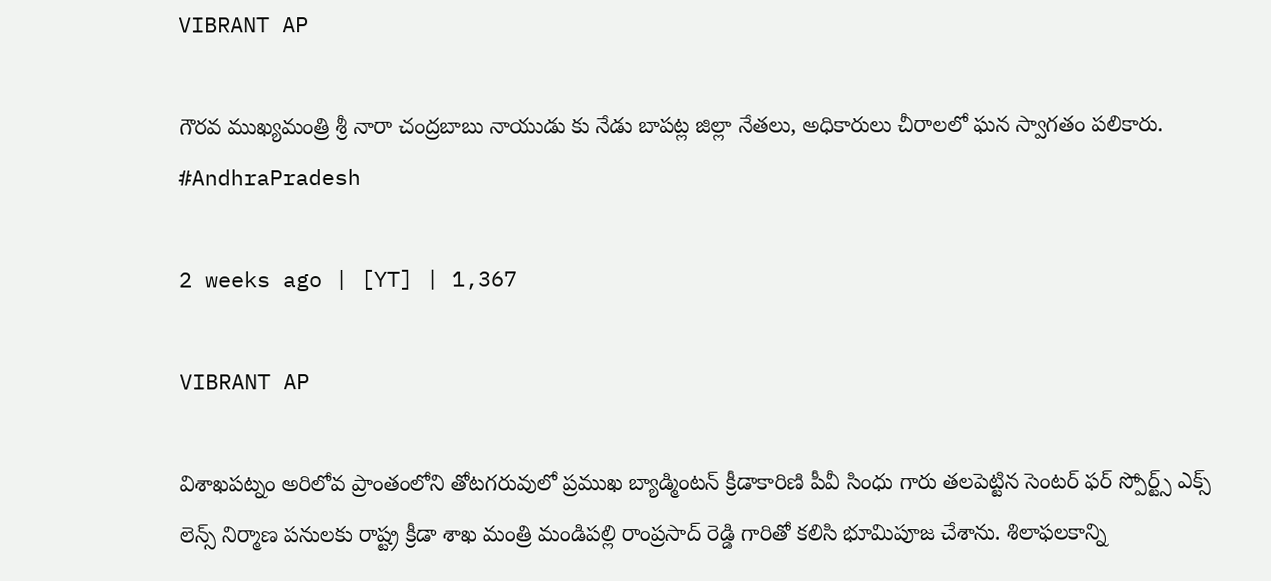VIBRANT AP

గౌరవ ముఖ్యమంత్రి శ్రీ నారా చంద్రబాబు నాయుడు కు నేడు బాపట్ల జిల్లా నేతలు, అధికారులు చీరాలలో ఘన స్వాగతం పలికారు.
#AndhraPradesh

2 weeks ago | [YT] | 1,367

VIBRANT AP

విశాఖపట్నం అరిలోవ ప్రాంతంలోని తోటగరువులో ప్రముఖ బ్యాడ్మింటన్ క్రీడాకారిణి పీవీ సింధు గారు తలపెట్టిన సెంటర్ ఫర్ స్పోర్ట్స్ ఎక్స్ లెన్స్ నిర్మాణ పనులకు రాష్ట్ర క్రీడా శాఖ మంత్రి మండిపల్లి రాంప్రసాద్ రెడ్డి గారితో కలిసి భూమిపూజ చేశాను. శిలాఫలకాన్ని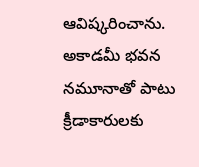ఆవిష్కరించాను. అకాడమీ భవన నమూనాతో పాటు క్రీడాకారులకు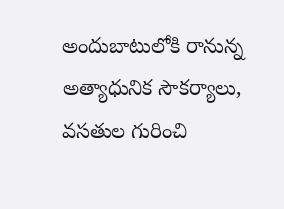అందుబాటులోకి రానున్న అత్యాధునిక సౌకర్యాలు, వసతుల గురించి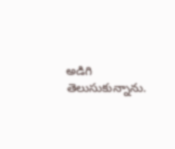అడిగి తెలుసుకున్నాను.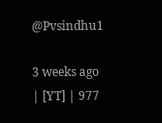@Pvsindhu1

3 weeks ago | [YT] | 977